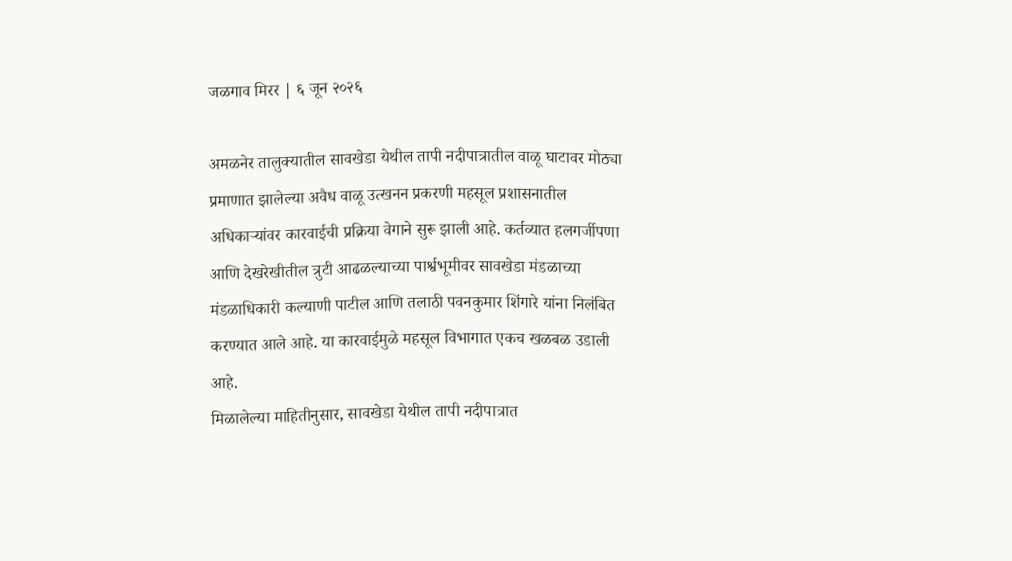जळगाव मिरर | ६ जून २०२६

अमळनेर तालुक्यातील सावखेडा येथील तापी नदीपात्रातील वाळू घाटावर मोठ्या प्रमाणात झालेल्या अवैध वाळू उत्खनन प्रकरणी महसूल प्रशासनातील अधिकाऱ्यांवर कारवाईची प्रक्रिया वेगाने सुरू झाली आहे. कर्तव्यात हलगर्जीपणा आणि देखरेखीतील त्रुटी आढळल्याच्या पार्श्वभूमीवर सावखेडा मंडळाच्या मंडळाधिकारी कल्याणी पाटील आणि तलाठी पवनकुमार शिंगारे यांना निलंबित करण्यात आले आहे. या कारवाईमुळे महसूल विभागात एकच खळबळ उडाली आहे.
मिळालेल्या माहितीनुसार, सावखेडा येथील तापी नदीपात्रात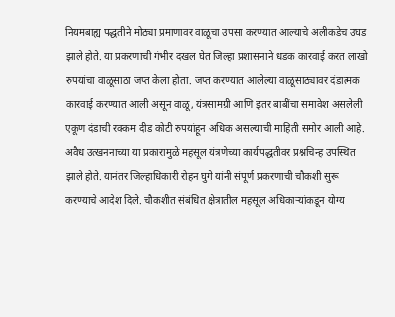नियमबाह्य पद्धतीने मोठ्या प्रमाणावर वाळूचा उपसा करण्यात आल्याचे अलीकडेच उघड झाले होते. या प्रकरणाची गंभीर दखल घेत जिल्हा प्रशासनाने धडक कारवाई करत लाखो रुपयांचा वाळूसाठा जप्त केला होता. जप्त करण्यात आलेल्या वाळूसाठ्यावर दंडात्मक कारवाई करण्यात आली असून वाळू, यंत्रसामग्री आणि इतर बाबींचा समावेश असलेली एकूण दंडाची रक्कम दीड कोटी रुपयांहून अधिक असल्याची माहिती समोर आली आहे.
अवैध उत्खननाच्या या प्रकारामुळे महसूल यंत्रणेच्या कार्यपद्धतीवर प्रश्नचिन्ह उपस्थित झाले होते. यानंतर जिल्हाधिकारी रोहन घुगे यांनी संपूर्ण प्रकरणाची चौकशी सुरू करण्याचे आदेश दिले. चौकशीत संबंधित क्षेत्रातील महसूल अधिकाऱ्यांकडून योग्य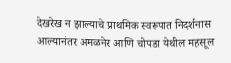देखरेख न झाल्याचे प्राथमिक स्वरूपात निदर्शनास आल्यानंतर अमळनेर आणि चोपडा येथील महसूल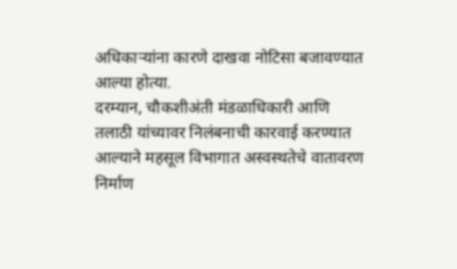अधिकाऱ्यांना कारणे दाखवा नोटिसा बजावण्यात आल्या होत्या.
दरम्यान, चौकशीअंती मंडळाधिकारी आणि तलाठी यांच्यावर निलंबनाची कारवाई करण्यात आल्याने महसूल विभागात अस्वस्थतेचे वातावरण निर्माण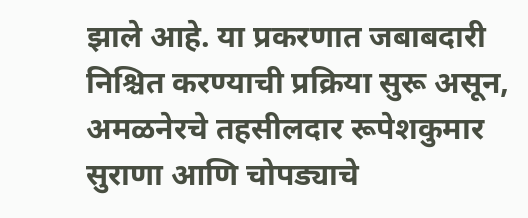झाले आहे. या प्रकरणात जबाबदारी निश्चित करण्याची प्रक्रिया सुरू असून, अमळनेरचे तहसीलदार रूपेशकुमार सुराणा आणि चोपड्याचे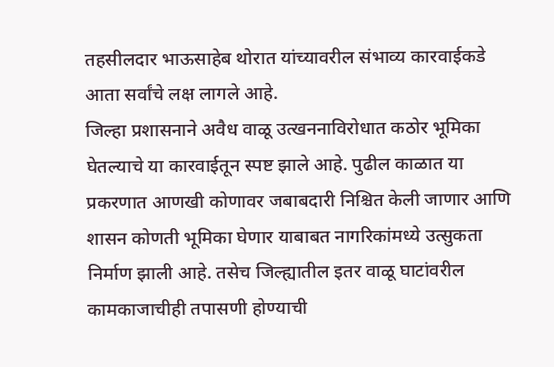तहसीलदार भाऊसाहेब थोरात यांच्यावरील संभाव्य कारवाईकडे आता सर्वांचे लक्ष लागले आहे.
जिल्हा प्रशासनाने अवैध वाळू उत्खननाविरोधात कठोर भूमिका घेतल्याचे या कारवाईतून स्पष्ट झाले आहे. पुढील काळात या प्रकरणात आणखी कोणावर जबाबदारी निश्चित केली जाणार आणि शासन कोणती भूमिका घेणार याबाबत नागरिकांमध्ये उत्सुकता निर्माण झाली आहे. तसेच जिल्ह्यातील इतर वाळू घाटांवरील कामकाजाचीही तपासणी होण्याची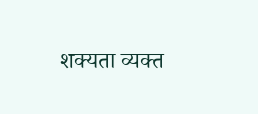शक्यता व्यक्त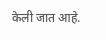केली जात आहे.